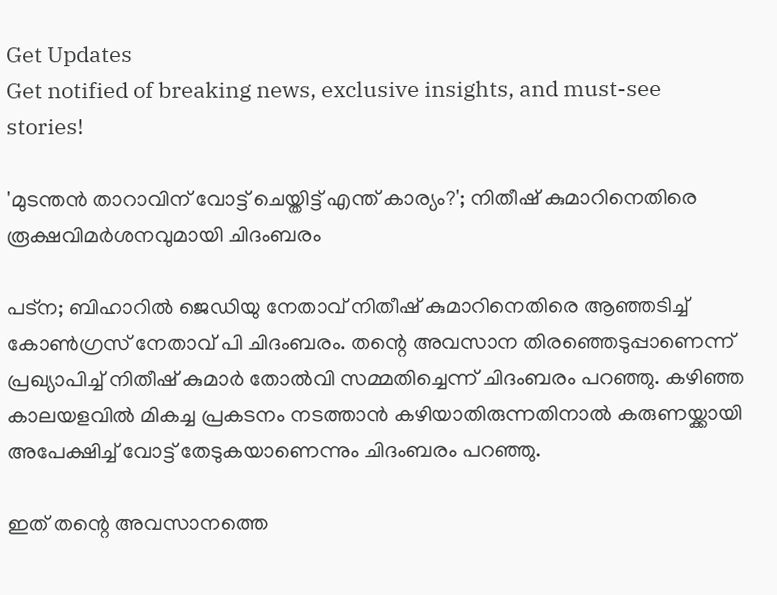Get Updates
Get notified of breaking news, exclusive insights, and must-see stories!

'മുടന്തൻ താറാവിന് വോട്ട് ചെയ്തിട്ട് എന്ത് കാര്യം?'; നിതീഷ് കുമാറിനെതിരെ രൂക്ഷവിമർശനവുമായി ചിദംബരം

പട്ന; ബിഹാറിൽ ജെഡിയു നേതാവ് നിതീഷ് കുമാറിനെതിരെ ആഞ്ഞടിച്ച് കോൺഗ്രസ് നേതാവ് പി ചിദംബരം. തന്റെ അവസാന തിരഞ്ഞെടുപ്പാണെന്ന് പ്രഖ്യാപിച്ച് നിതീഷ് കുമാർ തോൽവി സമ്മതിച്ചെന്ന് ചിദംബരം പറഞ്ഞു. കഴിഞ്ഞ കാലയളവിൽ മികച്ച പ്രകടനം നടത്താൻ കഴിയാതിരുന്നതിനാൽ കരുണയ്ക്കായി അപേക്ഷിച്ച് വോട്ട് തേടുകയാണെന്നും ചിദംബരം പറഞ്ഞു.

ഇത് തന്റെ അവസാനത്തെ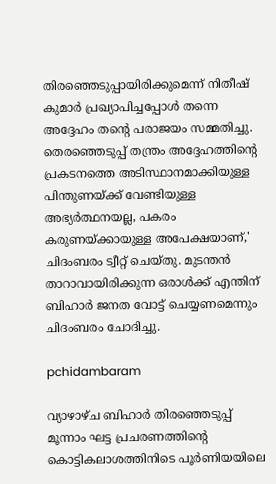തിരഞ്ഞെടുപ്പായിരിക്കുമെന്ന് നിതീഷ് കുമാർ പ്രഖ്യാപിച്ചപ്പോൾ തന്നെ അദ്ദേഹം തന്റെ പരാജയം സമ്മതിച്ചു. തെരഞ്ഞെടുപ്പ് തന്ത്രം അദ്ദേഹത്തിന്റെ പ്രകടനത്തെ അടിസ്ഥാനമാക്കിയുള്ള പിന്തുണയ്ക്ക് വേണ്ടിയുള്ള അഭ്യര്‍ത്ഥനയല്ല, പകരം കരുണയ്ക്കായുള്ള അപേക്ഷയാണ്,' ചിദംബരം ട്വീറ്റ് ചെയ്തു. മുടന്തൻ താറാവായിരിക്കുന്ന ഒരാൾക്ക് എന്തിന് ബിഹാർ ജനത വോട്ട് ചെയ്യണമെന്നും ചിദംബരം ചോദിച്ചു.

pchidambaram

വ്യാഴാഴ്ച ബിഹാർ തിരഞ്ഞെടുപ്പ് മൂന്നാം ഘട്ട പ്രചരണത്തിന്റെ കൊട്ടികലാശത്തിനിടെ പൂർണിയയിലെ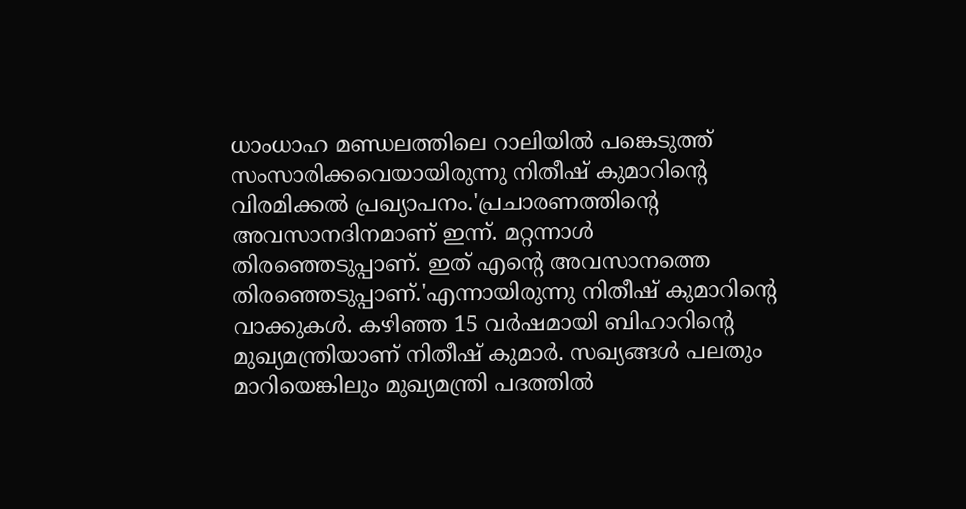ധാംധാഹ മണ്ഡലത്തിലെ റാലിയില്‍ പങ്കെടുത്ത് സംസാരിക്കവെയായിരുന്നു നിതീഷ് കുമാറിന്റെ വിരമിക്കൽ പ്രഖ്യാപനം.'പ്രചാരണത്തിന്റെ അവസാനദിനമാണ് ഇന്ന്. മറ്റന്നാൾ തിരഞ്ഞെടുപ്പാണ്. ഇത് എന്റെ അവസാനത്തെ തിരഞ്ഞെടുപ്പാണ്.'എന്നായിരുന്നു നിതീഷ് കുമാറിന്റെ വാക്കുകൾ. കഴിഞ്ഞ 15 വര്‍ഷമായി ബിഹാറിന്റെ മുഖ്യമന്ത്രിയാണ് നിതീഷ് കുമാര്‍. സഖ്യങ്ങള്‍ പലതും മാറിയെങ്കിലും മുഖ്യമന്ത്രി പദത്തിൽ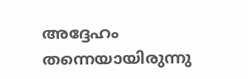അദ്ദേഹം തന്നെയായിരുന്നു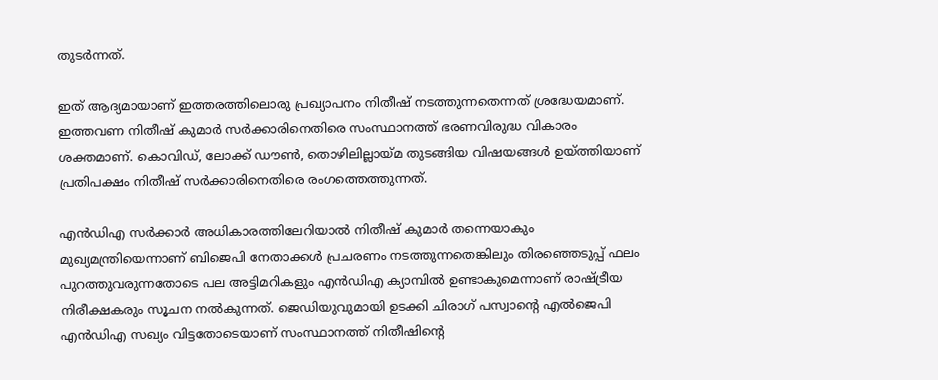തുടർന്നത്.

ഇത് ആദ്യമായാണ് ഇത്തരത്തിലൊരു പ്രഖ്യാപനം നിതീഷ് നടത്തുന്നതെന്നത് ശ്രദ്ധേയമാണ്. ഇത്തവണ നിതീഷ് കുമാർ സർക്കാരിനെതിരെ സംസ്ഥാനത്ത് ഭരണവിരുദ്ധ വികാരം ശക്തമാണ്. കൊവിഡ്, ലോക്ക് ഡൗൺ, തൊഴിലില്ലായ്മ തുടങ്ങിയ വിഷയങ്ങൾ ഉയ്‍ത്തിയാണ് പ്രതിപക്ഷം നിതീഷ് സർക്കാരിനെതിരെ രംഗത്തെത്തുന്നത്.

എൻഡിഎ സർക്കാർ അധികാരത്തിലേറിയാൽ നിതീഷ് കുമാർ തന്നെയാകും മുഖ്യമന്ത്രിയെന്നാണ് ബിജെപി നേതാക്കൾ പ്രചരണം നടത്തുന്നതെങ്കിലും തിരഞ്ഞെടുപ്പ് ഫലം പുറത്തുവരുന്നതോടെ പല അട്ടിമറികളും എൻഡിഎ ക്യാമ്പിൽ ഉണ്ടാകുമെന്നാണ് രാഷ്ട്രീയ നിരീക്ഷകരും സൂചന നൽകുന്നത്. ജെഡിയുവുമായി ഉടക്കി ചിരാഗ് പസ്വാന്റെ എൽജെപി എൻഡിഎ സഖ്യം വിട്ടതോടെയാണ് സംസ്ഥാനത്ത് നിതീഷിന്റെ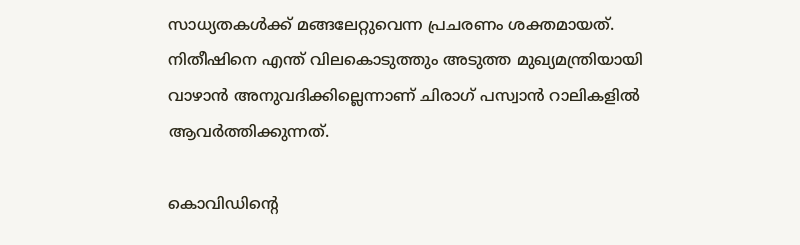സാധ്യതകൾക്ക് മങ്ങലേറ്റുവെന്ന പ്രചരണം ശക്തമായത്. നിതീഷിനെ എന്ത് വിലകൊടുത്തും അടുത്ത മുഖ്യമന്ത്രിയായി വാഴാൻ അനുവദിക്കില്ലെന്നാണ് ചിരാഗ് പസ്വാൻ റാലികളിൽ ആവർത്തിക്കുന്നത്.

കൊവിഡിന്റെ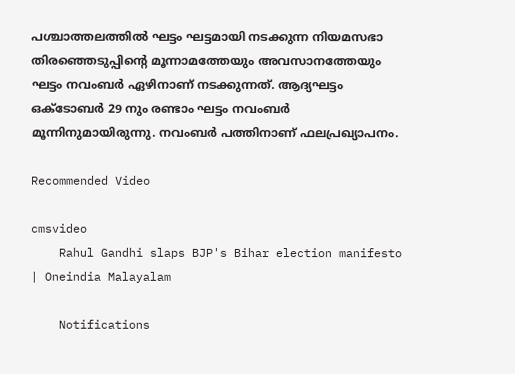പശ്ചാത്തലത്തിൽ ഘട്ടം ഘട്ടമായി നടക്കുന്ന നിയമസഭാ തിരഞ്ഞെടുപ്പിന്റെ മൂന്നാമത്തേയും അവസാനത്തേയും ഘട്ടം നവംബർ ഏഴിനാണ് നടക്കുന്നത്. ആദ്യഘട്ടം ഒക്ടോബർ 29 നും രണ്ടാം ഘട്ടം നവംബർ മൂന്നിനുമായിരുന്നു. നവംബർ പത്തിനാണ് ഫലപ്രഖ്യാപനം.

Recommended Video

cmsvideo
    Rahul Gandhi slaps BJP's Bihar election manifesto | Oneindia Malayalam

    Notifications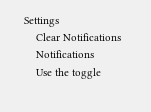Settings
    Clear Notifications
    Notifications
    Use the toggle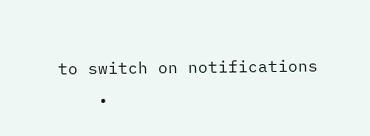to switch on notifications
    •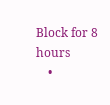Block for 8 hours
    •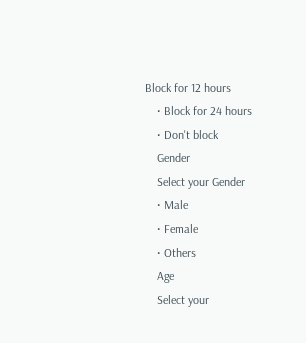Block for 12 hours
    • Block for 24 hours
    • Don't block
    Gender
    Select your Gender
    • Male
    • Female
    • Others
    Age
    Select your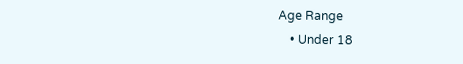Age Range
    • Under 18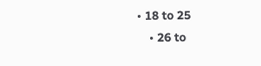• 18 to 25
    • 26 to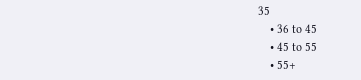35
    • 36 to 45
    • 45 to 55
    • 55+